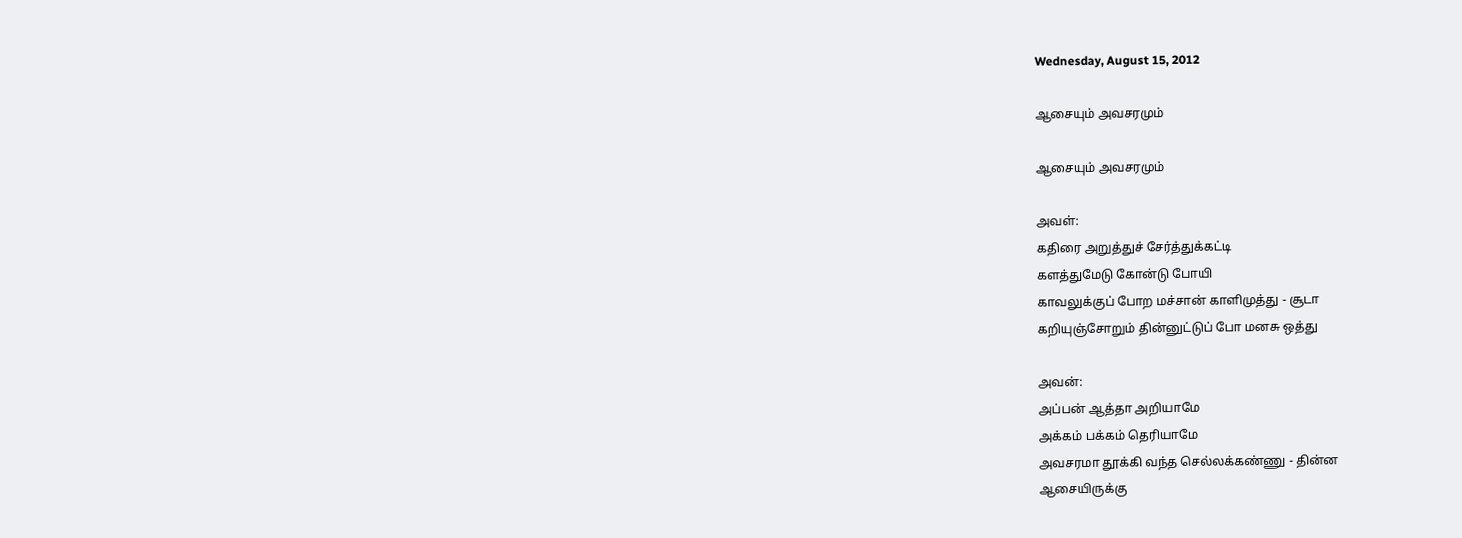Wednesday, August 15, 2012

ஆசையும் அவசரமும்

ஆசையும் அவசரமும்

அவள்:
கதிரை அறுத்துச் சேர்த்துக்கட்டி
களத்துமேடு கோன்டு போயி
காவலுக்குப் போற மச்சான் காளிமுத்து - சூடா
கறியுஞ்சோறும் தின்னுட்டுப் போ மனசு ஒத்து

அவன்:
அப்பன் ஆத்தா அறியாமே
அக்கம் பக்கம் தெரியாமே
அவசரமா தூக்கி வந்த செல்லக்கண்ணு - தின்ன
ஆசையிருக்கு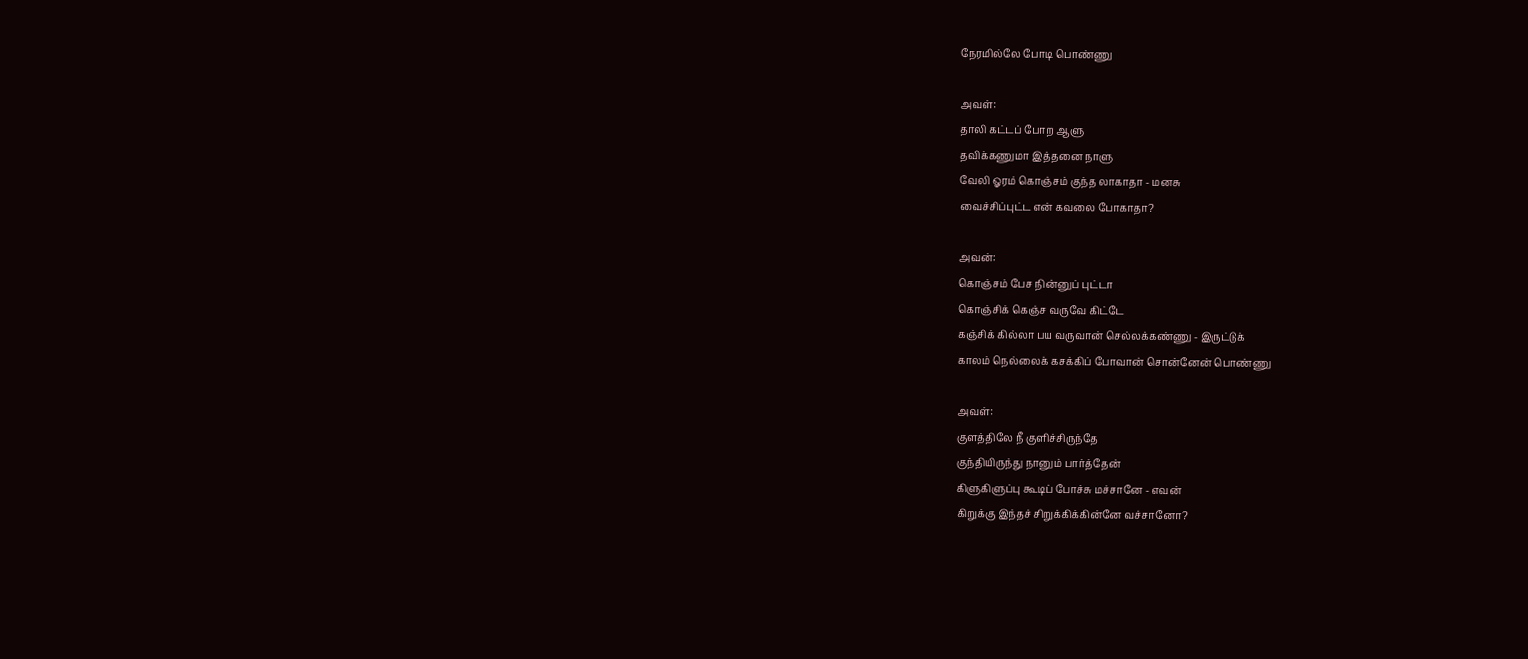நேரமில்லே போடி பொண்ணு

அவள்:
தாலி கட்டப் போற ஆளு
தவிக்கணுமா இத்தனை நாளு
வேலி ஓரம் கொஞ்சம் குந்த லாகாதா - மனசு
வைச்சிப்புட்ட என் கவலை போகாதா?

அவன்:
கொஞ்சம் பேச நின்னுப் புட்டா
கொஞ்சிக் கெஞ்ச வருவே கிட்டே
கஞ்சிக் கில்லா பய வருவான் செல்லக்கண்ணு - இருட்டுக்
காலம் நெல்லைக் கசக்கிப் போவான் சொன்னேன் பொண்ணு

அவள்:
குளத்திலே நீ குளிச்சிருந்தே
குந்தியிருந்து நானும் பார்த்தேன்
கிளுகிளுப்பு கூடிப் போச்சு மச்சானே - எவன்
கிறுக்கு இந்தச் சிறுக்கிக்கின்னே வச்சானோ?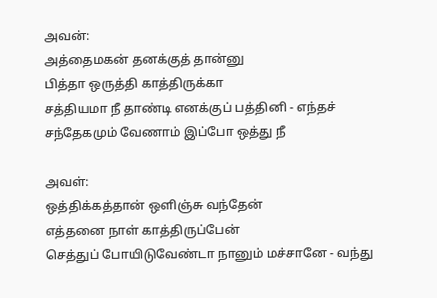அவன்:
அத்தைமகன் தனக்குத் தான்னு
பித்தா ஒருத்தி காத்திருக்கா
சத்தியமா நீ தாண்டி எனக்குப் பத்தினி - எந்தச்
சந்தேகமும் வேணாம் இப்போ ஒத்து நீ

அவள்:
ஒத்திக்கத்தான் ஒளிஞ்சு வந்தேன்
எத்தனை நாள் காத்திருப்பேன்
செத்துப் போயிடுவேண்டா நானும் மச்சானே - வந்து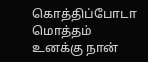கொத்திப்போடா மொத்தம் உனக்கு நான்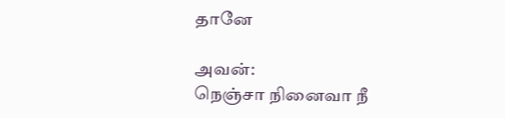தானே

அவன்:
நெஞ்சா நினைவா நீ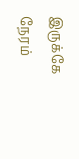இருக்கே
நேரம்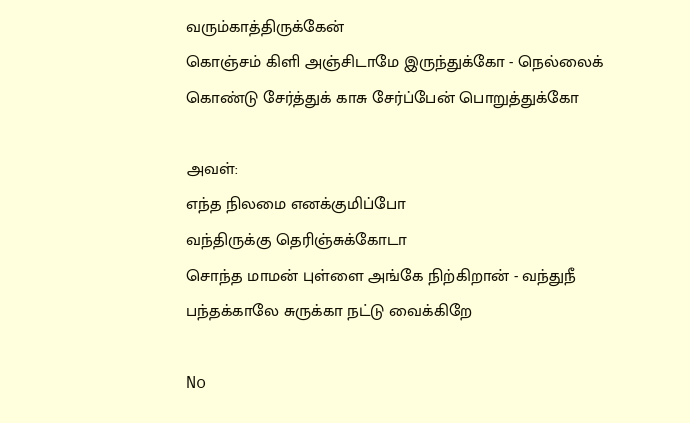வரும்காத்திருக்கேன்
கொஞ்சம் கிளி அஞ்சிடாமே இருந்துக்கோ - நெல்லைக்
கொண்டு சேர்த்துக் காசு சேர்ப்பேன் பொறுத்துக்கோ

அவள்:
எந்த நிலமை எனக்குமிப்போ
வந்திருக்கு தெரிஞ்சுக்கோடா
சொந்த மாமன் புள்ளை அங்கே நிற்கிறான் - வந்துநீ
பந்தக்காலே சுருக்கா நட்டு வைக்கிறே

No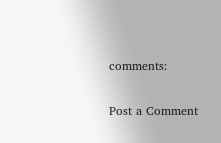comments:

Post a Comment